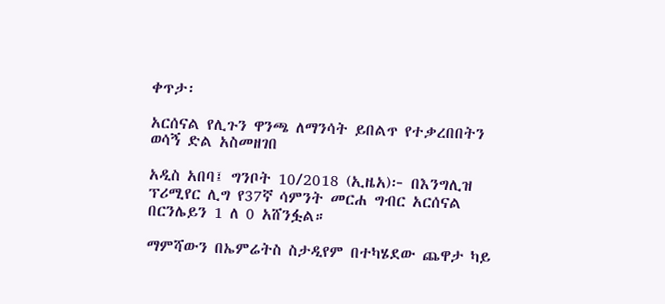ቀጥታ፡

አርሰናል የሊጉን ዋንጫ ለማንሳት ይበልጥ የተቃረበበትን ወሳኝ ድል አስመዘገበ

አዲስ አበባ፤ ግንቦት 10/2018 (ኢዜአ)፦ በእንግሊዝ ፕሪሚየር ሊግ የ37ኛ ሳምንት መርሐ ግብር አርሰናል በርንሌይን 1 ለ 0 አሸንፏል።

ማምሻውን በኤምሬትስ ስታዲየም በተካሄደው ጨዋታ ካይ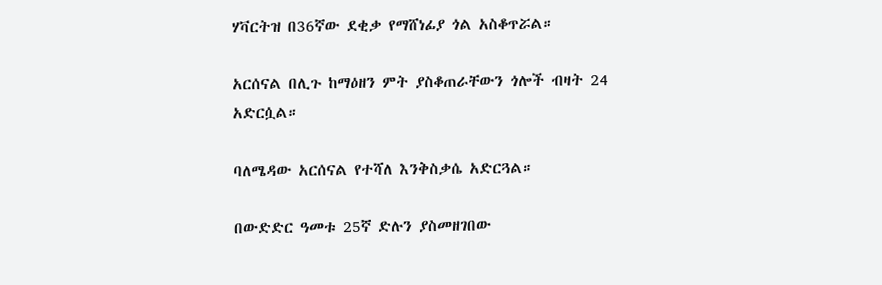ሃቫርትዝ በ36ኛው ደቂቃ የማሸነፊያ ጎል አስቆጥሯል።

አርሰናል በሊጉ ከማዕዘን ምት ያስቆጠራቸውን ጎሎች ብዛት 24 አድርሷል።

ባለሜዳው አርሰናል የተሻለ እንቅስቃሴ አድርጓል።

በውድድር ዓመቱ 25ኛ ድሉን ያስመዘገበው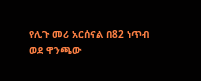የሊጉ መሪ አርሰናል በ82 ነጥብ ወደ ዋንጫው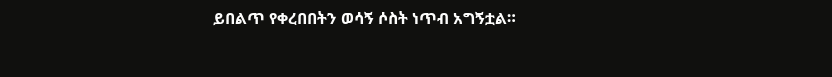ይበልጥ የቀረበበትን ወሳኝ ሶስት ነጥብ አግኝቷል።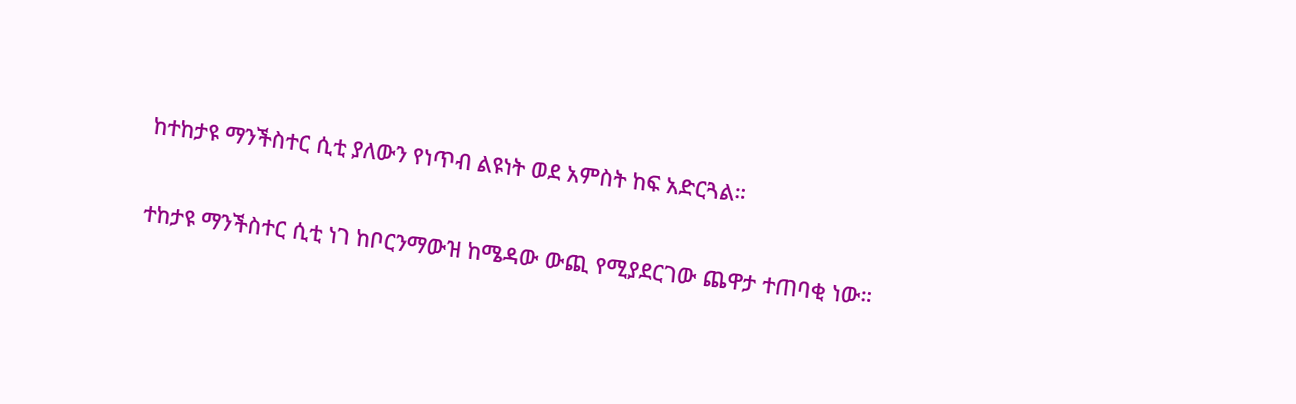ከተከታዩ ማንችስተር ሲቲ ያለውን የነጥብ ልዩነት ወደ አምስት ከፍ አድርጓል።

ተከታዩ ማንችስተር ሲቲ ነገ ከቦርንማውዝ ከሜዳው ውጪ የሚያደርገው ጨዋታ ተጠባቂ ነው።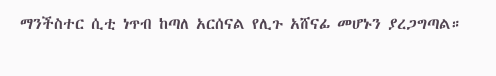ማንችስተር ሲቲ ነጥብ ከጣለ አርሰናል የሊጉ አሸናፊ መሆኑን ያረጋግጣል።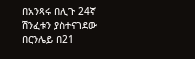በአንጻሩ በሊጉ 24ኛ ሽንፈቱን ያስተናገደው በርንሌይ በ21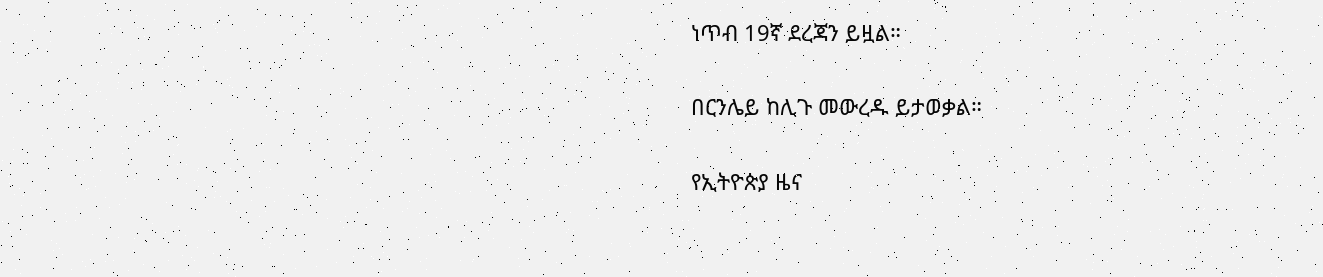ነጥብ 19ኛ ደረጃን ይዟል።

በርንሌይ ከሊጉ መውረዱ ይታወቃል።

የኢትዮጵያ ዜና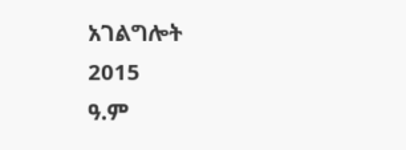አገልግሎት
2015
ዓ.ም